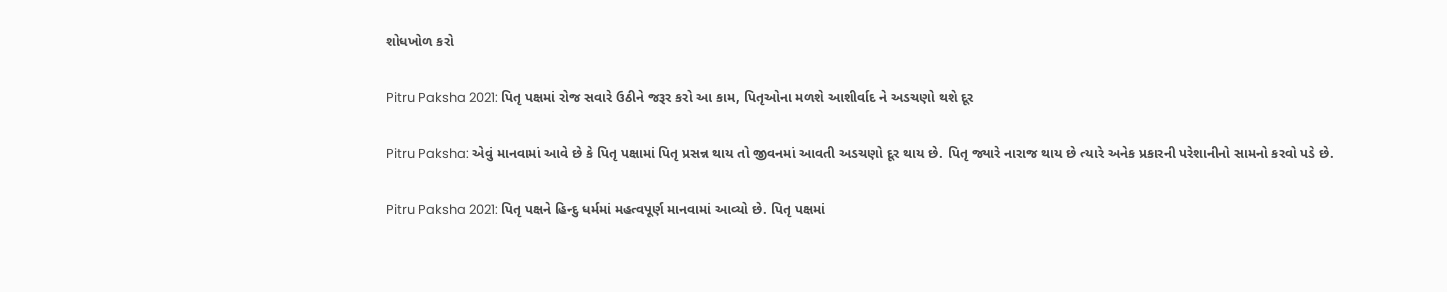શોધખોળ કરો

Pitru Paksha 2021: પિતૃ પક્ષમાં રોજ સવારે ઉઠીને જરૂર કરો આ કામ, પિતૃઓના મળશે આશીર્વાદ ને અડચણો થશે દૂર

Pitru Paksha: એવું માનવામાં આવે છે કે પિતૃ પક્ષામાં પિતૃ પ્રસન્ન થાય તો જીવનમાં આવતી અડચણો દૂર થાય છે. પિતૃ જ્યારે નારાજ થાય છે ત્યારે અનેક પ્રકારની પરેશાનીનો સામનો કરવો પડે છે.

Pitru Paksha 2021: પિતૃ પક્ષને હિન્દુ ધર્મમાં મહત્વપૂર્ણ માનવામાં આવ્યો છે. પિતૃ પક્ષમાં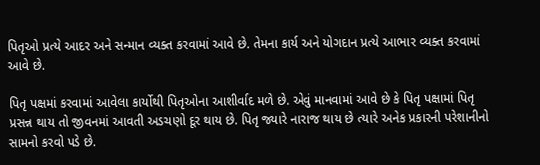પિતૃઓ પ્રત્યે આદર અને સન્માન વ્યક્ત કરવામાં આવે છે. તેમના કાર્ય અને યોગદાન પ્રત્યે આભાર વ્યક્ત કરવામાં આવે છે.

પિતૃ પક્ષમાં કરવામાં આવેલા કાર્યોથી પિતૃઓના આશીર્વાદ મળે છે. એવું માનવામાં આવે છે કે પિતૃ પક્ષામાં પિતૃ પ્રસન્ન થાય તો જીવનમાં આવતી અડચણો દૂર થાય છે. પિતૃ જ્યારે નારાજ થાય છે ત્યારે અનેક પ્રકારની પરેશાનીનો સામનો કરવો પડે છે.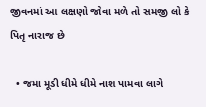જીવનમાં આ લક્ષણો જોવા મળે તો સમજી લો કે પિતૃ નારાજ છે

  • જમા મૂડી ધીમે ધીમે નાશ પામવા લાગે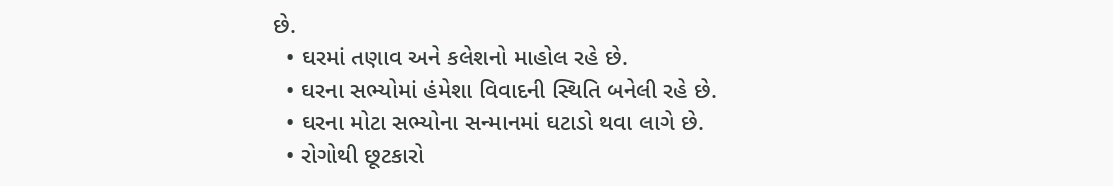છે.
  • ઘરમાં તણાવ અને કલેશનો માહોલ રહે છે.
  • ઘરના સભ્યોમાં હંમેશા વિવાદની સ્થિતિ બનેલી રહે છે.
  • ઘરના મોટા સભ્યોના સન્માનમાં ઘટાડો થવા લાગે છે.
  • રોગોથી છૂટકારો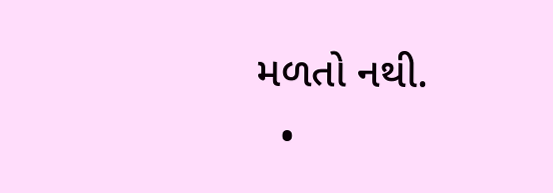મળતો નથી.
  •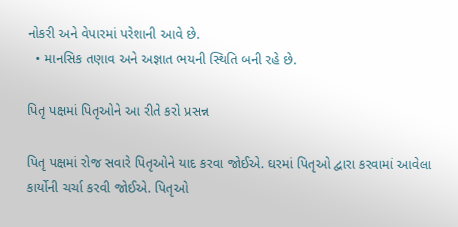નોકરી અને વેપારમાં પરેશાની આવે છે.
  • માનસિક તણાવ અને અજ્ઞાત ભયની સ્થિતિ બની રહે છે.

પિતૃ પક્ષમાં પિતૃઓને આ રીતે કરો પ્રસન્ન

પિતૃ પક્ષમાં રોજ સવારે પિતૃઓને યાદ કરવા જોઈએ. ઘરમાં પિતૃઓ દ્વારા કરવામાં આવેલા કાર્યોની ચર્ચા કરવી જોઈએ. પિતૃઓ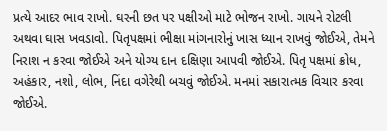પ્રત્યે આદર ભાવ રાખો. ઘરની છત પર પક્ષીઓ માટે ભોજન રાખો. ગાયને રોટલી અથવા ઘાસ ખવડાવો. પિતૃપક્ષમાં ભીક્ષા માંગનારોનું ખાસ ધ્યાન રાખવું જોઈએ, તેમને નિરાશ ન કરવા જોઈએ અને યોગ્ય દાન દક્ષિણા આપવી જોઈએ. પિતૃ પક્ષમાં ક્રોધ, અહંકાર, નશો, લોભ, નિંદા વગેરેથી બચવું જોઈએ. મનમાં સકારાત્મક વિચાર કરવા જોઈએ.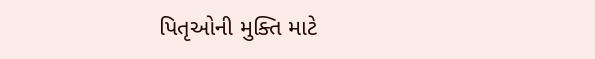પિતૃઓની મુક્તિ માટે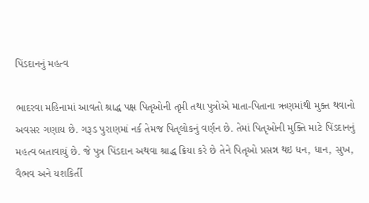પિંડદાનનું મહત્વ

ભાદરવા મહિનામાં આવતો શ્રાદ્ધ પક્ષ પિતૃઓની તૃપ્તી તથા પુત્રોએ માતા-પિતાના ઋણમાંથી મુક્ત થવાનો અવસર ગણાય છે. ગરૂડ પુરાણમાં નર્ક તેમજ પિતૃલોકનું વર્ણન છે. તેમાં પિતૃઓની મુક્તિ માટે પિંડદાનનું મહત્વ બતાવાયું છે. જે પુત્ર પિંડદાન અથવા શ્રાદ્ધ ક્રિયા કરે છે તેને પિતૃઓ પ્રસન્ન થઇ ધન, ધાન, સુખ, વૈભવ અને યશકિર્તી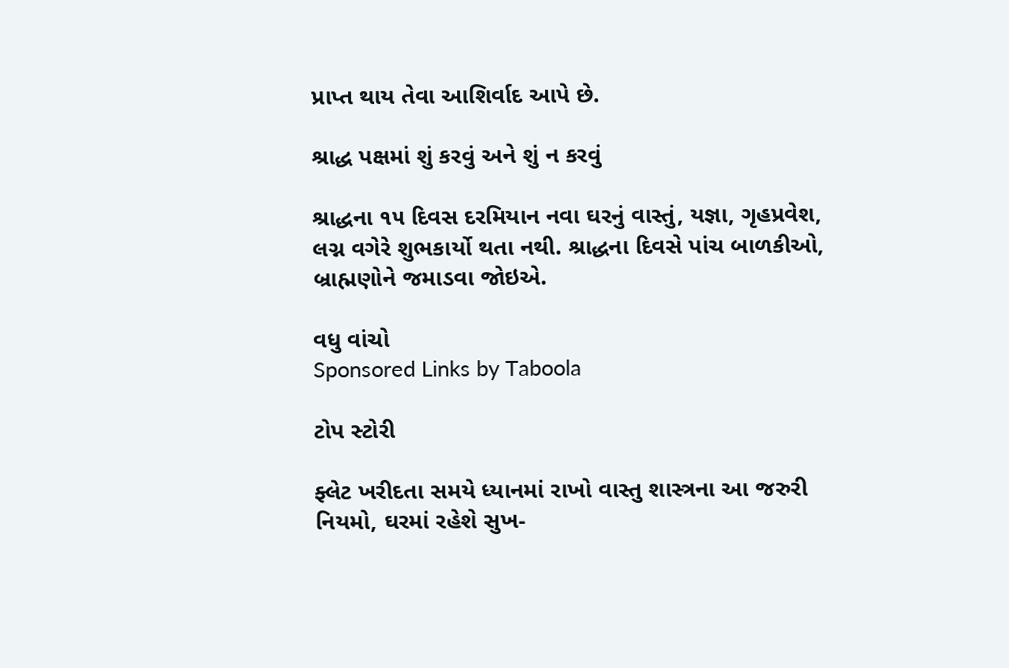પ્રાપ્ત થાય તેવા આશિર્વાદ આપે છે.

શ્રાદ્ધ પક્ષમાં શું કરવું અને શું ન કરવું

શ્રાદ્ધના ૧૫ દિવસ દરમિયાન નવા ઘરનું વાસ્તું, યજ્ઞા, ગૃહપ્રવેશ, લગ્ન વગેરે શુભકાર્યો થતા નથી. શ્રાદ્ધના દિવસે પાંચ બાળકીઓ, બ્રાહ્મણોને જમાડવા જોઇએ.

વધુ વાંચો
Sponsored Links by Taboola

ટોપ સ્ટોરી

ફ્લેટ ખરીદતા સમયે ધ્યાનમાં રાખો વાસ્તુ શાસ્ત્રના આ જરુરી નિયમો, ઘરમાં રહેશે સુખ-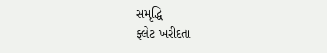સમૃદ્ધિ
ફ્લેટ ખરીદતા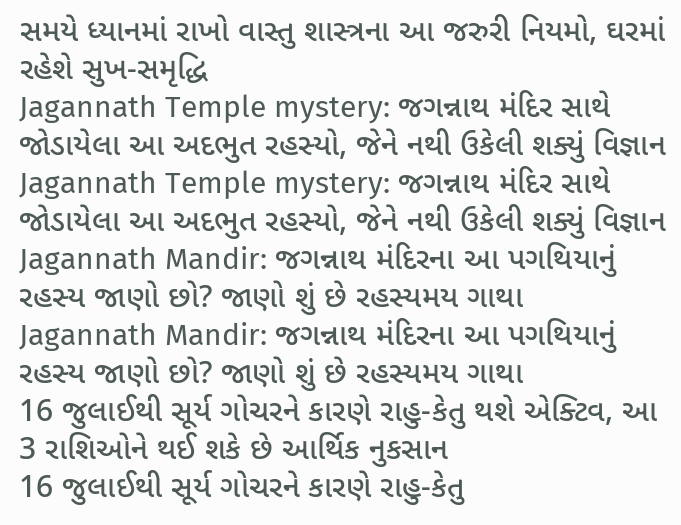સમયે ધ્યાનમાં રાખો વાસ્તુ શાસ્ત્રના આ જરુરી નિયમો, ઘરમાં રહેશે સુખ-સમૃદ્ધિ
Jagannath Temple mystery: જગન્નાથ મંદિર સાથે જોડાયેલા આ અદભુત રહસ્યો, જેને નથી ઉકેલી શક્યું વિજ્ઞાન
Jagannath Temple mystery: જગન્નાથ મંદિર સાથે જોડાયેલા આ અદભુત રહસ્યો, જેને નથી ઉકેલી શક્યું વિજ્ઞાન
Jagannath Mandir: જગન્નાથ મંદિરના આ પગથિયાનું રહસ્ય જાણો છો? જાણો શું છે રહસ્યમય ગાથા
Jagannath Mandir: જગન્નાથ મંદિરના આ પગથિયાનું રહસ્ય જાણો છો? જાણો શું છે રહસ્યમય ગાથા
16 જુલાઈથી સૂર્ય ગોચરને કારણે રાહુ-કેતુ થશે એક્ટિવ, આ 3 રાશિઓને થઈ શકે છે આર્થિક નુકસાન
16 જુલાઈથી સૂર્ય ગોચરને કારણે રાહુ-કેતુ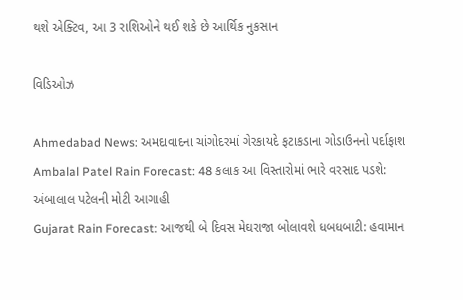થશે એક્ટિવ, આ 3 રાશિઓને થઈ શકે છે આર્થિક નુકસાન

વિડિઓઝ

Ahmedabad News: અમદાવાદના ચાંગોદરમાં ગેરકાયદે ફટાકડાના ગોડાઉનનો પર્દાફાશ
Ambalal Patel Rain Forecast: 48 કલાક આ વિસ્તારોમાં ભારે વરસાદ પડશે: અંબાલાલ પટેલની મોટી આગાહી
Gujarat Rain Forecast: આજથી બે દિવસ મેઘરાજા બોલાવશે ધબધબાટી: હવામાન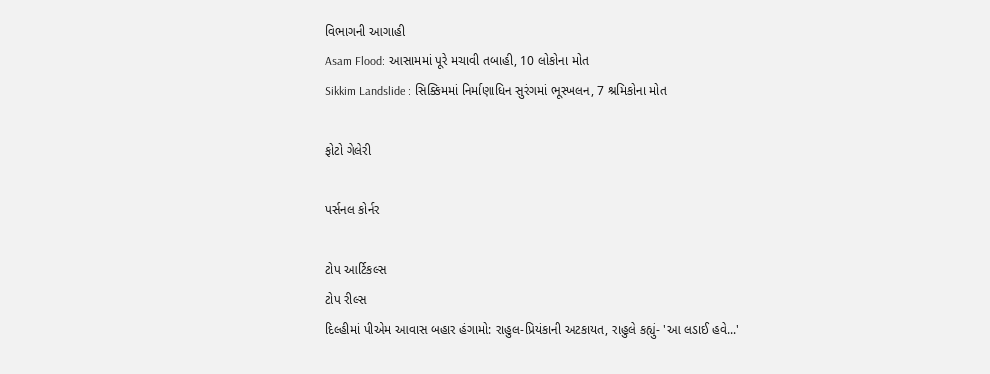વિભાગની આગાહી
Asam Flood: આસામમાં પૂરે મચાવી તબાહી, 10 લોકોના મોત
Sikkim Landslide : સિક્કિમમાં નિર્માણાધિન સુરંગમાં ભૂસ્ખલન, 7 શ્રમિકોના મોત

ફોટો ગેલેરી

પર્સનલ કોર્નર

ટોપ આર્ટિકલ્સ
ટોપ રીલ્સ
દિલ્હીમાં પીએમ આવાસ બહાર હંગામો: રાહુલ-પ્રિયંકાની અટકાયત, રાહુલે કહ્યું- 'આ લડાઈ હવે...'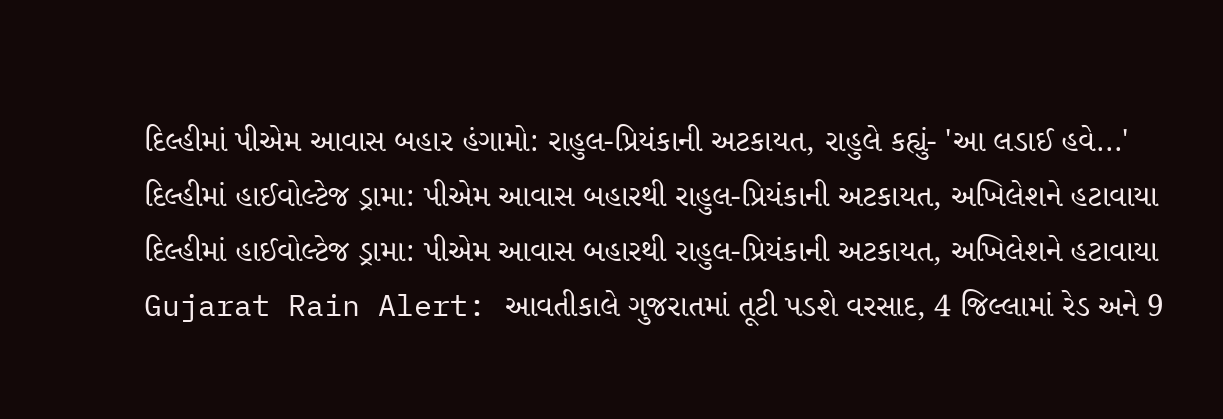દિલ્હીમાં પીએમ આવાસ બહાર હંગામો: રાહુલ-પ્રિયંકાની અટકાયત, રાહુલે કહ્યું- 'આ લડાઈ હવે...'
દિલ્હીમાં હાઈવોલ્ટેજ ડ્રામા: પીએમ આવાસ બહારથી રાહુલ-પ્રિયંકાની અટકાયત, અખિલેશને હટાવાયા
દિલ્હીમાં હાઈવોલ્ટેજ ડ્રામા: પીએમ આવાસ બહારથી રાહુલ-પ્રિયંકાની અટકાયત, અખિલેશને હટાવાયા
Gujarat Rain Alert: આવતીકાલે ગુજરાતમાં તૂટી પડશે વરસાદ, 4 જિલ્લામાં રેડ અને 9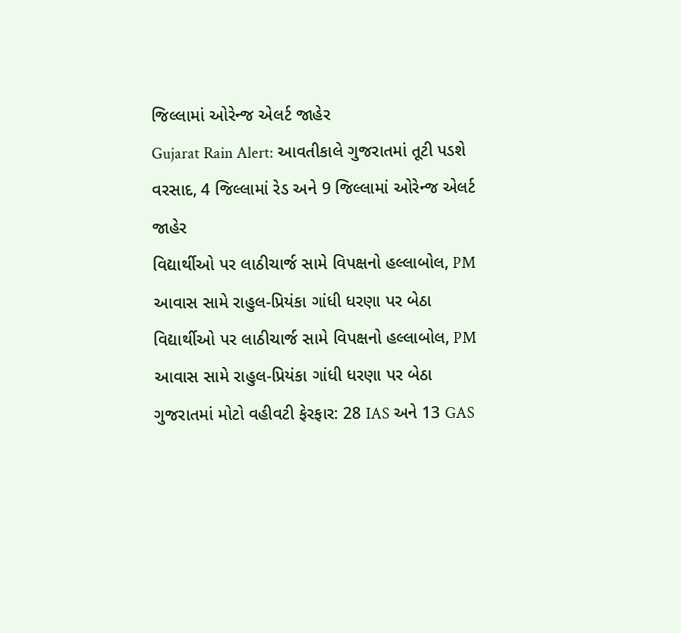જિલ્લામાં ઓરેન્જ એલર્ટ જાહેર
Gujarat Rain Alert: આવતીકાલે ગુજરાતમાં તૂટી પડશે વરસાદ, 4 જિલ્લામાં રેડ અને 9 જિલ્લામાં ઓરેન્જ એલર્ટ જાહેર
વિદ્યાર્થીઓ પર લાઠીચાર્જ સામે વિપક્ષનો હલ્લાબોલ, PM આવાસ સામે રાહુલ-પ્રિયંકા ગાંધી ધરણા પર બેઠા
વિદ્યાર્થીઓ પર લાઠીચાર્જ સામે વિપક્ષનો હલ્લાબોલ, PM આવાસ સામે રાહુલ-પ્રિયંકા ગાંધી ધરણા પર બેઠા
ગુજરાતમાં મોટો વહીવટી ફેરફાર: 28 IAS અને 13 GAS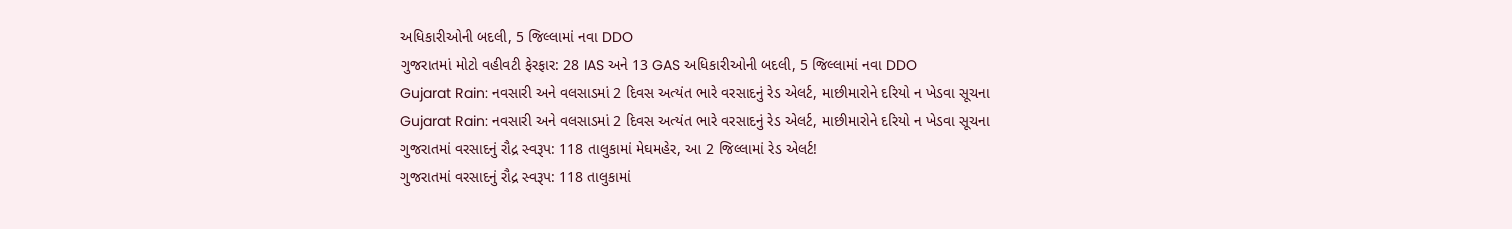અધિકારીઓની બદલી, 5 જિલ્લામાં નવા DDO
ગુજરાતમાં મોટો વહીવટી ફેરફાર: 28 IAS અને 13 GAS અધિકારીઓની બદલી, 5 જિલ્લામાં નવા DDO
Gujarat Rain: નવસારી અને વલસાડમાં 2 દિવસ અત્યંત ભારે વરસાદનું રેડ એલર્ટ, માછીમારોને દરિયો ન ખેડવા સૂચના
Gujarat Rain: નવસારી અને વલસાડમાં 2 દિવસ અત્યંત ભારે વરસાદનું રેડ એલર્ટ, માછીમારોને દરિયો ન ખેડવા સૂચના
ગુજરાતમાં વરસાદનું રૌદ્ર સ્વરૂપ: 118 તાલુકામાં મેઘમહેર, આ 2 જિલ્લામાં રેડ એલર્ટ!
ગુજરાતમાં વરસાદનું રૌદ્ર સ્વરૂપ: 118 તાલુકામાં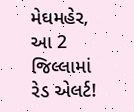મેઘમહેર, આ 2 જિલ્લામાં રેડ એલર્ટ!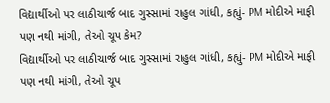વિદ્યાર્થીઓ પર લાઠીચાર્જ બાદ ગુસ્સામાં રાહુલ ગાંધી, કહ્યું- PM મોદીએ માફી પણ નથી માંગી, તેઓ ચૂપ કેમ?
વિદ્યાર્થીઓ પર લાઠીચાર્જ બાદ ગુસ્સામાં રાહુલ ગાંધી, કહ્યું- PM મોદીએ માફી પણ નથી માંગી, તેઓ ચૂપ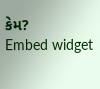કેમ?
Embed widget